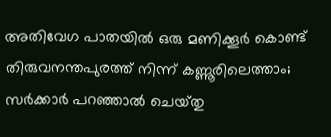അതിവേഗ പാതയില്‍ ഒരു മണിക്കൂര്‍ കൊണ്ട് തിരുവനന്തപുരത്ത് നിന്ന് കണ്ണൂരിലെത്താം; സര്‍ക്കാര്‍ പറഞ്ഞാല്‍ ചെയ്‌തു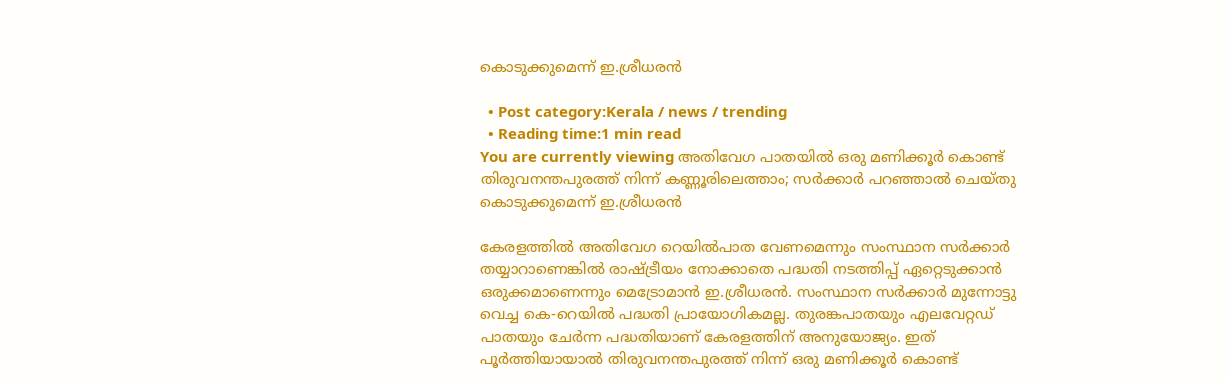കൊടുക്കുമെന്ന് ഇ.ശ്രീധരന്‍

  • Post category:Kerala / news / trending
  • Reading time:1 min read
You are currently viewing അതിവേഗ പാതയില്‍ ഒരു മണിക്കൂര്‍ കൊണ്ട് തിരുവനന്തപുരത്ത് നിന്ന് കണ്ണൂരിലെത്താം; സര്‍ക്കാര്‍ പറഞ്ഞാല്‍ ചെയ്‌തു കൊടുക്കുമെന്ന് ഇ.ശ്രീധരന്‍

കേരളത്തില്‍ അതിവേഗ റെയില്‍പാത വേണമെന്നും സംസ്ഥാന സര്‍ക്കാര്‍ തയ്യാറാണെങ്കില്‍ രാഷ്‌ട്രീയം നോക്കാതെ പദ്ധതി നടത്തിപ്പ് ഏറ്റെടുക്കാൻ ഒരുക്കമാണെന്നും മെട്രോമാൻ ഇ.ശ്രീധരൻ. സംസ്ഥാന സര്‍ക്കാര്‍ മുന്നോട്ടു വെച്ച കെ-റെയില്‍ പദ്ധതി പ്രായോഗികമല്ല. തുരങ്കപാതയും എലവേറ്റഡ് പാതയും ചേര്‍ന്ന പദ്ധതിയാണ് കേരളത്തിന് അനുയോജ്യം. ഇത് പൂര്‍ത്തിയായാല്‍ തിരുവനന്തപുരത്ത് നിന്ന് ഒരു മണിക്കൂര്‍ കൊണ്ട്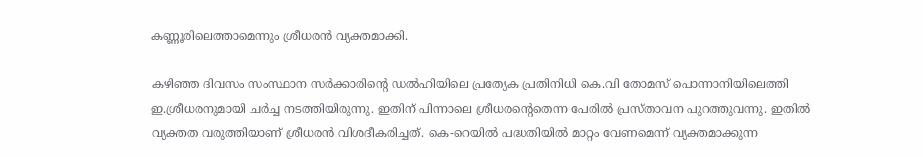കണ്ണൂരിലെത്താമെന്നും ശ്രീധരൻ വ്യക്തമാക്കി.

കഴിഞ്ഞ ദിവസം സംസ്ഥാന സര്‍ക്കാരിൻ്റെ ഡല്‍ഹിയിലെ പ്രത്യേക പ്രതിനിധി കെ.വി തോമസ് പൊന്നാനിയിലെത്തി ഇ.ശ്രീധരനുമായി ചര്‍ച്ച നടത്തിയിരുന്നു. ഇതിന് പിന്നാലെ ശ്രീധരൻ്റെതെന്ന പേരില്‍ പ്രസ്‌താവന പുറത്തുവന്നു. ഇതില്‍ വ്യക്തത വരുത്തിയാണ് ശ്രീധരൻ വിശദീകരിച്ചത്. കെ-റെയില്‍ പദ്ധതിയില്‍ മാറ്റം വേണമെന്ന് വ്യക്തമാക്കുന്ന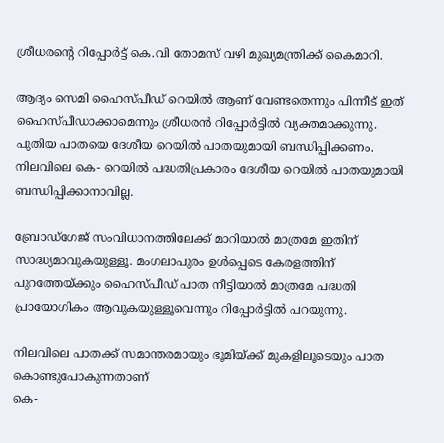ശ്രീധരൻ്റെ റിപ്പോര്‍ട്ട് കെ.വി തോമസ് വഴി മുഖ്യമന്ത്രിക്ക് കൈമാറി.

ആദ്യം സെമി ഹൈസ്‌പീഡ് റെയില്‍ ആണ് വേണ്ടതെന്നും പിന്നീട് ഇത് ഹൈസ്‌പീഡാക്കാമെന്നും ശ്രീധരൻ റിപ്പോര്‍ട്ടില്‍ വ്യക്തമാക്കുന്നു. പുതിയ പാതയെ ദേശീയ റെയില്‍ പാതയുമായി ബന്ധിപ്പിക്കണം. നിലവിലെ കെ- റെയില്‍ പദ്ധതിപ്രകാരം ദേശീയ റെയില്‍ പാതയുമായി ബന്ധിപ്പിക്കാനാവില്ല.

ബ്രോഡ്‌ഗേജ് സംവിധാനത്തിലേക്ക് മാറിയാല്‍ മാത്രമേ ഇതിന് സാദ്ധ്യമാവുകയുള്ളൂ. മംഗലാപുരം ഉള്‍പ്പെടെ കേരളത്തിന് പുറത്തേയ്ക്കും ഹൈസ്‌പീഡ് പാത നീട്ടിയാല്‍ മാത്രമേ പദ്ധതി പ്രായോഗികം ആവുകയുള്ളൂവെന്നും റിപ്പോര്‍ട്ടില്‍ പറയുന്നു.

നിലവിലെ പാതക്ക് സമാന്തരമായും ഭൂമിയ്ക്ക് മുകളിലൂടെയും പാത കൊണ്ടുപോകുന്നതാണ്
കെ-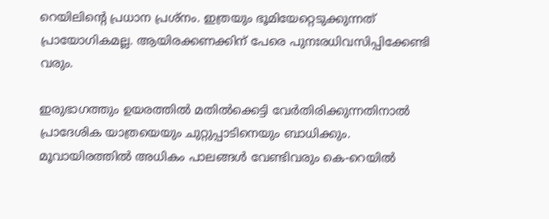റെയിലിൻ്റെ പ്രധാന പ്രശ്‌നം. ഇത്രയും ഭൂമിയേറ്റെടുക്കുന്നത് പ്രായോഗികമല്ല. ആയിരക്കണക്കിന് പേരെ പുനഃരധിവസിപ്പിക്കേണ്ടി വരും.

ഇരുഭാഗത്തും ഉയരത്തില്‍ മതില്‍ക്കെട്ടി വേര്‍തിരിക്കുന്നതിനാല്‍ പ്രാദേശിക യാത്രയെയും ചുറ്റുപ്പാടിനെയും ബാധിക്കും. മൂവായിരത്തില്‍ അധികം പാലങ്ങള്‍ വേണ്ടിവരും കെ-റെയില്‍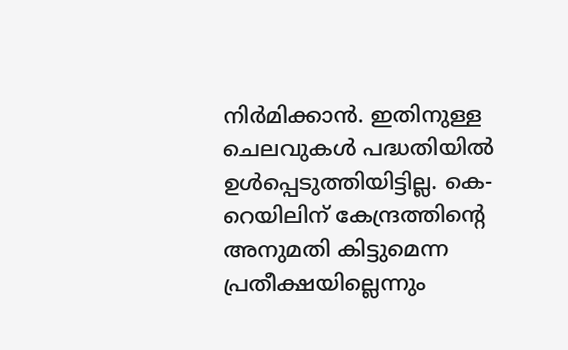നിര്‍മിക്കാൻ. ഇതിനുള്ള ചെലവുകള്‍ പദ്ധതിയില്‍ ഉള്‍പ്പെടുത്തിയിട്ടില്ല. കെ-റെയിലിന് കേന്ദ്രത്തിൻ്റെ അനുമതി കിട്ടുമെന്ന പ്രതീക്ഷയില്ലെന്നും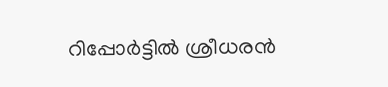റിപ്പോര്‍ട്ടില്‍ ശ്രീധരൻ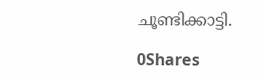ചൂണ്ടിക്കാട്ടി.

0Shares